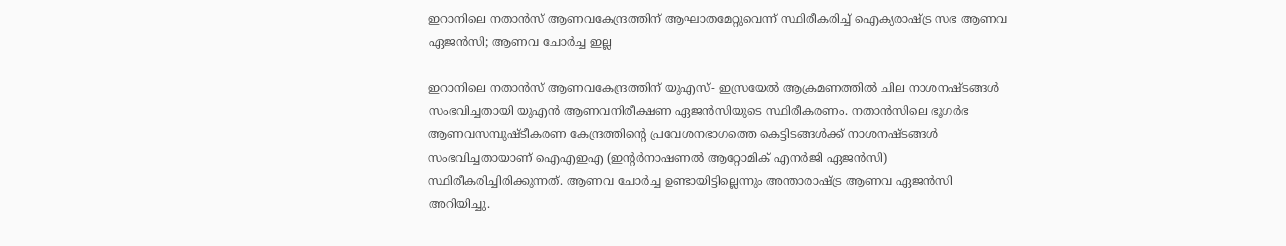ഇറാനിലെ നതാന്‍സ് ആണവകേന്ദ്രത്തിന് ആഘാതമേറ്റുവെന്ന് സ്ഥിരീകരിച്ച് ഐക്യരാഷ്ട്ര സഭ ആണവ ഏജന്‍സി; ആണവ ചോര്‍ച്ച ഇല്ല

ഇറാനിലെ നതാന്‍സ് ആണവകേന്ദ്രത്തിന് യുഎസ്- ഇസ്രയേല്‍ ആക്രമണത്തില്‍ ചില നാശനഷ്ടങ്ങള്‍ സംഭവിച്ചതായി യുഎന്‍ ആണവനിരീക്ഷണ ഏജന്‍സിയുടെ സ്ഥിരീകരണം. നതാന്‍സിലെ ഭൂഗര്‍ഭ ആണവസമ്പുഷ്ടീകരണ കേന്ദ്രത്തിന്റെ പ്രവേശനഭാഗത്തെ കെട്ടിടങ്ങള്‍ക്ക് നാശനഷ്ടങ്ങള്‍ സംഭവിച്ചതായാണ് ഐഎഇഎ (ഇന്റര്‍നാഷണല്‍ ആറ്റോമിക് എനര്‍ജി ഏജന്‍സി) സ്ഥിരീകരിച്ചിരിക്കുന്നത്. ആണവ ചോര്‍ച്ച ഉണ്ടായിട്ടില്ലെന്നും അന്താരാഷ്ട്ര ആണവ ഏജന്‍സി അറിയിച്ചു.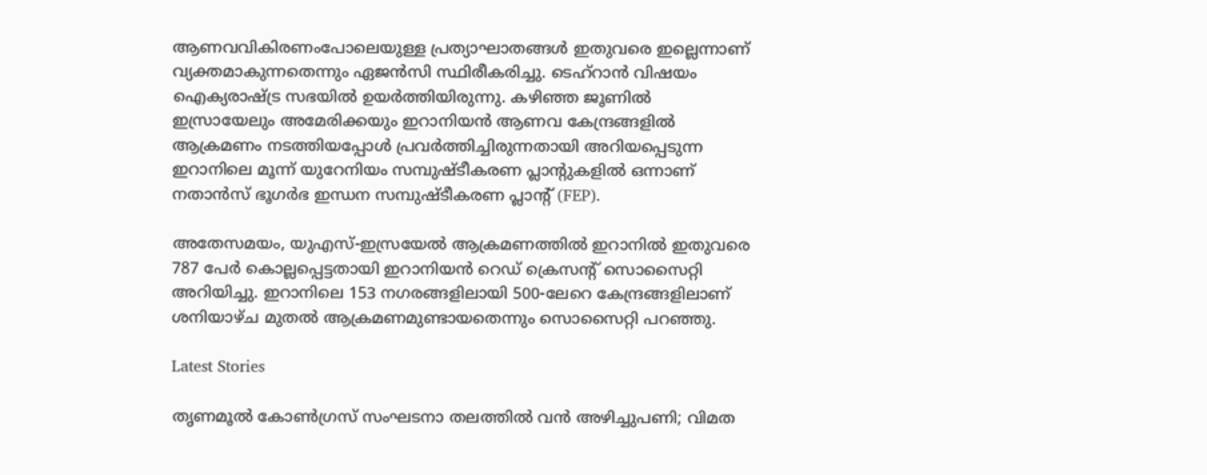ആണവവികിരണംപോലെയുള്ള പ്രത്യാഘാതങ്ങള്‍ ഇതുവരെ ഇല്ലെന്നാണ് വ്യക്തമാകുന്നതെന്നും ഏജന്‍സി സ്ഥിരീകരിച്ചു. ടെഹ്‌റാന്‍ വിഷയം ഐക്യരാഷ്ട്ര സഭയില്‍ ഉയര്‍ത്തിയിരുന്നു. കഴിഞ്ഞ ജൂണില്‍ ഇസ്രായേലും അമേരിക്കയും ഇറാനിയന്‍ ആണവ കേന്ദ്രങ്ങളില്‍ ആക്രമണം നടത്തിയപ്പോള്‍ പ്രവര്‍ത്തിച്ചിരുന്നതായി അറിയപ്പെടുന്ന ഇറാനിലെ മൂന്ന് യുറേനിയം സമ്പുഷ്ടീകരണ പ്ലാന്റുകളില്‍ ഒന്നാണ് നതാന്‍സ് ഭൂഗര്‍ഭ ഇന്ധന സമ്പുഷ്ടീകരണ പ്ലാന്റ് (FEP).

അതേസമയം, യുഎസ്-ഇസ്രയേല്‍ ആക്രമണത്തില്‍ ഇറാനില്‍ ഇതുവരെ 787 പേര്‍ കൊല്ലപ്പെട്ടതായി ഇറാനിയന്‍ റെഡ് ക്രെസന്റ് സൊസൈറ്റി അറിയിച്ചു. ഇറാനിലെ 153 നഗരങ്ങളിലായി 500-ലേറെ കേന്ദ്രങ്ങളിലാണ് ശനിയാഴ്ച മുതല്‍ ആക്രമണമുണ്ടായതെന്നും സൊസൈറ്റി പറഞ്ഞു.

Latest Stories

തൃണമൂൽ കോൺഗ്രസ് സംഘടനാ തലത്തിൽ വൻ അഴിച്ചുപണി; വിമത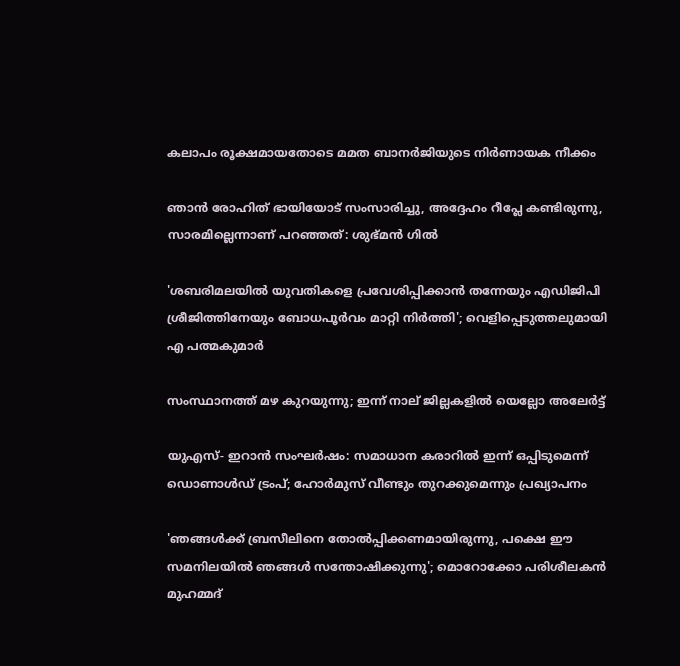കലാപം രൂക്ഷമായതോടെ മമത ബാനർജിയുടെ നിർണായക നീക്കം

ഞാൻ രോഹിത് ഭായിയോട് സംസാരിച്ചു, അദ്ദേഹം റീപ്ലേ കണ്ടിരുന്നു, സാരമില്ലെന്നാണ് പറഞ്ഞത്: ശുഭ്മൻ ഗിൽ

'ശബരിമലയില്‍ യുവതികളെ പ്രവേശിപ്പിക്കാന്‍ തന്നേയും എഡിജിപി ശ്രീജിത്തിനേയും ബോധപൂര്‍വം മാറ്റി നിര്‍ത്തി'; വെളിപ്പെടുത്തലുമായി എ പത്മകുമാര്‍

സംസ്ഥാനത്ത് മഴ കുറയുന്നു; ഇന്ന് നാല് ജില്ലകളില്‍ യെല്ലോ അലേര്‍ട്ട്

യുഎസ്- ഇറാൻ സംഘർഷം: സമാധാന കരാറിൽ ഇന്ന് ഒപ്പിടുമെന്ന് ഡൊണാൾഡ് ട്രംപ്; ഹോർമുസ് വീണ്ടും തുറക്കുമെന്നും പ്രഖ്യാപനം

'ഞങ്ങൾക്ക് ബ്രസീലിനെ തോൽപ്പിക്കണമായിരുന്നു, പക്ഷെ ഈ സമനിലയിൽ ഞങ്ങൾ സന്തോഷിക്കുന്നു'; മൊറോക്കോ പരിശീലകൻ മുഹമ്മദ്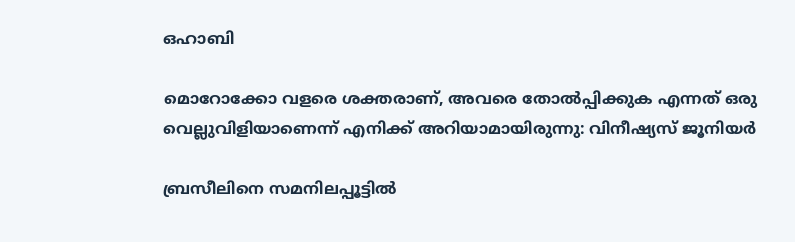ഒഹാബി

മൊറോക്കോ വളരെ ശക്തരാണ്, അവരെ തോൽപ്പിക്കുക എന്നത് ഒരു വെല്ലുവിളിയാണെന്ന് എനിക്ക് അറിയാമായിരുന്നു: വിനീഷ്യസ് ജൂനിയർ

ബ്രസീലിനെ സമനിലപ്പൂട്ടിൽ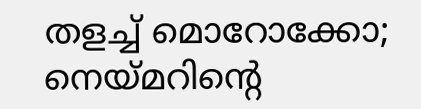തളച്ച് മൊറോക്കോ; നെയ്മറിന്റെ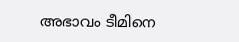അഭാവം ടീമിനെ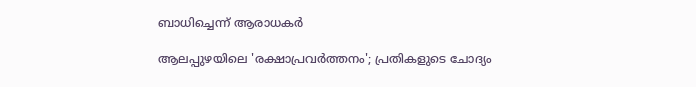ബാധിച്ചെന്ന് ആരാധകർ

ആലപ്പുഴയിലെ 'രക്ഷാപ്രവർത്തനം'; പ്രതികളുടെ ചോദ്യം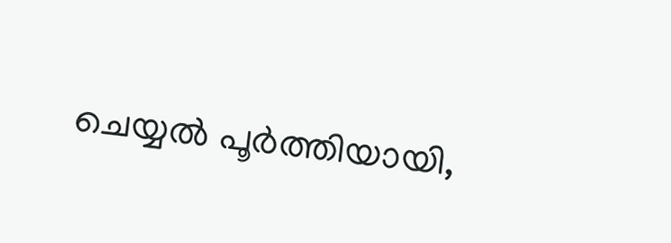ചെയ്യൽ പൂർത്തിയായി,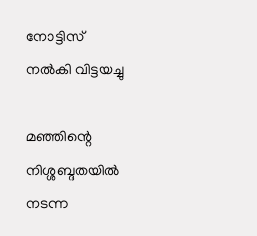നോട്ടിസ് നൽകി വിട്ടയച്ചു

മഞ്ഞിന്റെ നിശ്ശബ്ദതയിൽ നടന്ന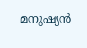മനുഷ്യൻ